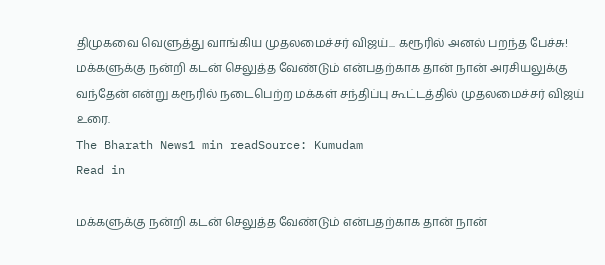திமுகவை வெளுத்து வாங்கிய முதலமைச்சர் விஜய்... கரூரில் அனல் பறந்த பேச்சு!
மக்களுக்கு நன்றி கடன் செலுத்த வேண்டும் என்பதற்காக தான் நான் அரசியலுக்கு வந்தேன் என்று கரூரில் நடைபெற்ற மக்கள் சந்திப்பு கூட்டத்தில் முதலமைச்சர் விஜய் உரை.
The Bharath News1 min readSource: Kumudam
Read in

மக்களுக்கு நன்றி கடன் செலுத்த வேண்டும் என்பதற்காக தான் நான்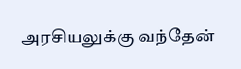அரசியலுக்கு வந்தேன்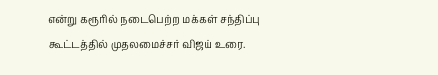என்று கரூரில் நடைபெற்ற மக்கள் சந்திப்பு கூட்டத்தில் முதலமைச்சர் விஜய் உரை.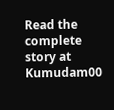Read the complete story at Kumudam00